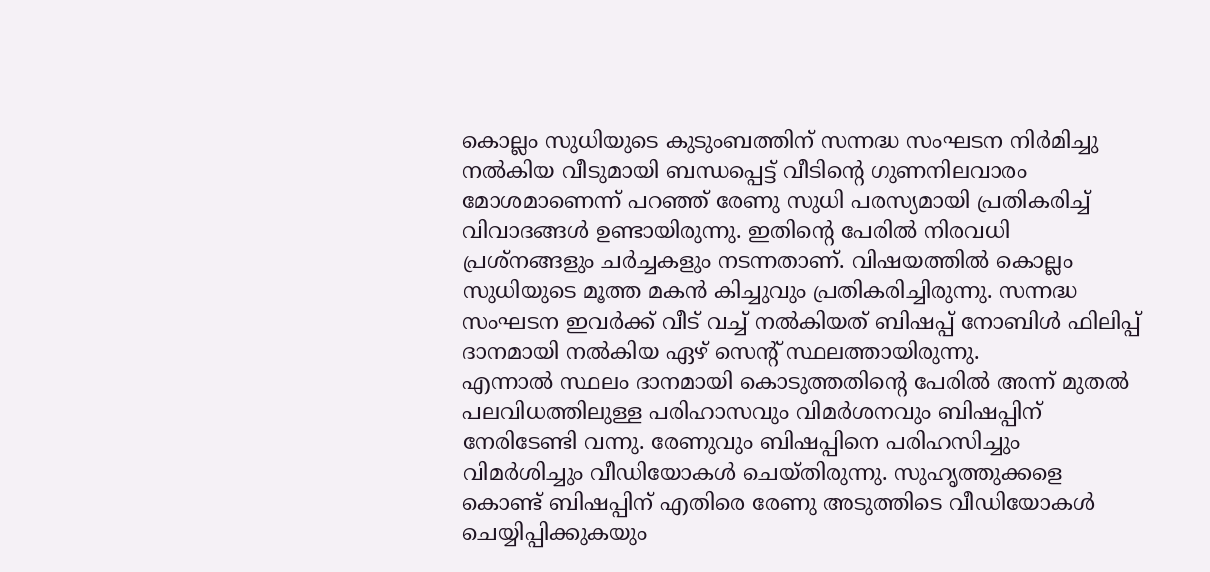കൊല്ലം സുധിയുടെ കുടുംബത്തിന് സന്നദ്ധ സംഘടന നിർമിച്ചു നൽകിയ വീടുമായി ബന്ധപ്പെട്ട് വീടിന്റെ ഗുണനിലവാരം മോശമാണെന്ന് പറഞ്ഞ് രേണു സുധി പരസ്യമായി പ്രതികരിച്ച് വിവാദങ്ങൾ ഉണ്ടായിരുന്നു. ഇതിന്റെ പേരിൽ നിരവധി പ്രശ്നങ്ങളും ചർച്ചകളും നടന്നതാണ്. വിഷയത്തിൽ കൊല്ലം സുധിയുടെ മൂത്ത മകൻ കിച്ചുവും പ്രതികരിച്ചിരുന്നു. സന്നദ്ധ സംഘടന ഇവർക്ക് വീട് വച്ച് നൽകിയത് ബിഷപ്പ് നോബിൾ ഫിലിപ്പ് ദാനമായി നൽകിയ ഏഴ് സെന്റ് സ്ഥലത്തായിരുന്നു.
എന്നാൽ സ്ഥലം ദാനമായി കൊടുത്തതിന്റെ പേരിൽ അന്ന് മുതൽ പലവിധത്തിലുള്ള പരിഹാസവും വിമർശനവും ബിഷപ്പിന് നേരിടേണ്ടി വന്നു. രേണുവും ബിഷപ്പിനെ പരിഹസിച്ചും വിമർശിച്ചും വീഡിയോകൾ ചെയ്തിരുന്നു. സുഹൃത്തുക്കളെ കൊണ്ട് ബിഷപ്പിന് എതിരെ രേണു അടുത്തിടെ വീഡിയോകൾ ചെയ്യിപ്പിക്കുകയും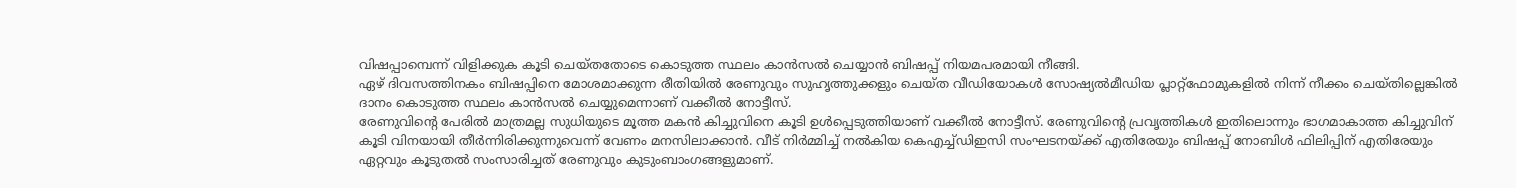വിഷപ്പാമ്പെന്ന് വിളിക്കുക കൂടി ചെയ്തതോടെ കൊടുത്ത സ്ഥലം കാൻസൽ ചെയ്യാൻ ബിഷപ്പ് നിയമപരമായി നീങ്ങി.
ഏഴ് ദിവസത്തിനകം ബിഷപ്പിനെ മോശമാക്കുന്ന രീതിയിൽ രേണുവും സുഹൃത്തുക്കളും ചെയ്ത വീഡിയോകൾ സോഷ്യൽമീഡിയ പ്ലാറ്റ്ഫോമുകളിൽ നിന്ന് നീക്കം ചെയ്തില്ലെങ്കിൽ ദാനം കൊടുത്ത സ്ഥലം കാൻസൽ ചെയ്യുമെന്നാണ് വക്കീൽ നോട്ടീസ്.
രേണുവിന്റെ പേരിൽ മാത്രമല്ല സുധിയുടെ മൂത്ത മകൻ കിച്ചുവിനെ കൂടി ഉൾപ്പെടുത്തിയാണ് വക്കീൽ നോട്ടീസ്. രേണുവിന്റെ പ്രവൃത്തികൾ ഇതിലൊന്നും ഭാഗമാകാത്ത കിച്ചുവിന് കൂടി വിനയായി തീർന്നിരിക്കുന്നുവെന്ന് വേണം മനസിലാക്കാൻ. വീട് നിർമ്മിച്ച് നൽകിയ കെഎച്ച്ഡിഇസി സംഘടനയ്ക്ക് എതിരേയും ബിഷപ്പ് നോബിൾ ഫിലിപ്പിന് എതിരേയും ഏറ്റവും കൂടുതൽ സംസാരിച്ചത് രേണുവും കുടുംബാംഗങ്ങളുമാണ്.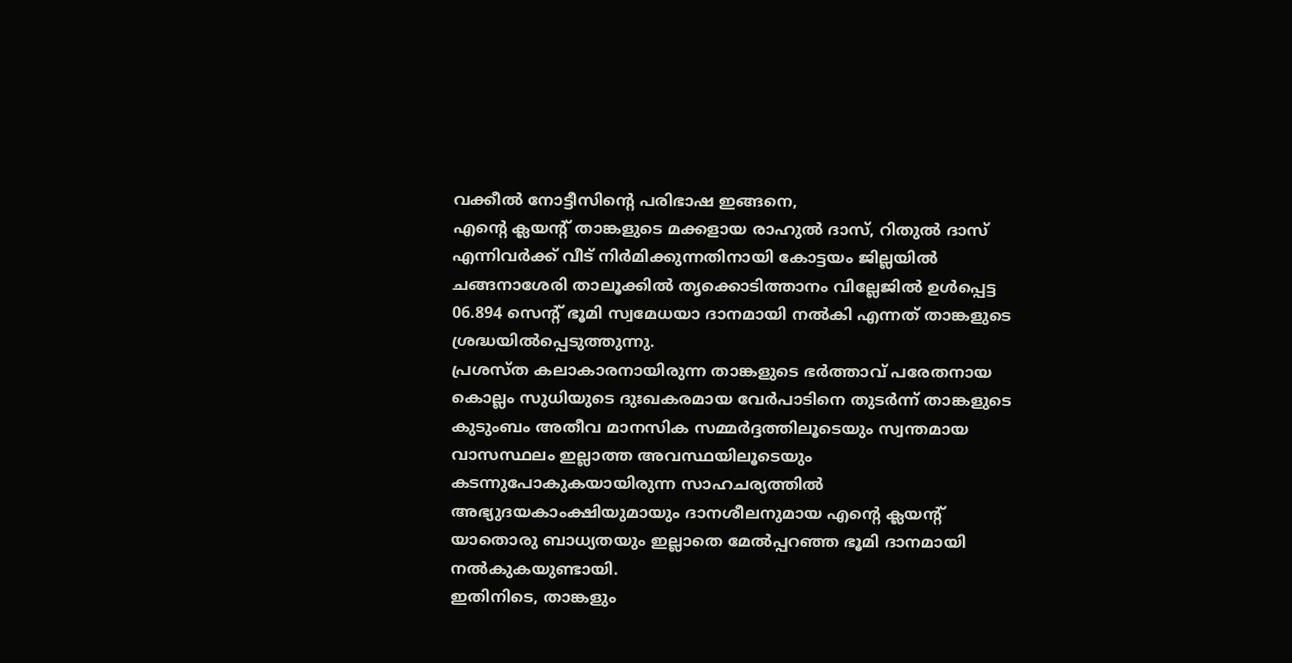വക്കീൽ നോട്ടീസിന്റെ പരിഭാഷ ഇങ്ങനെ,
എന്റെ ക്ലയന്റ് താങ്കളുടെ മക്കളായ രാഹുൽ ദാസ്, റിതുൽ ദാസ് എന്നിവർക്ക് വീട് നിർമിക്കുന്നതിനായി കോട്ടയം ജില്ലയിൽ ചങ്ങനാശേരി താലൂക്കിൽ തൃക്കൊടിത്താനം വില്ലേജിൽ ഉൾപ്പെട്ട 06.894 സെന്റ് ഭൂമി സ്വമേധയാ ദാനമായി നൽകി എന്നത് താങ്കളുടെ ശ്രദ്ധയിൽപ്പെടുത്തുന്നു.
പ്രശസ്ത കലാകാരനായിരുന്ന താങ്കളുടെ ഭർത്താവ് പരേതനായ കൊല്ലം സുധിയുടെ ദുഃഖകരമായ വേർപാടിനെ തുടർന്ന് താങ്കളുടെ കുടുംബം അതീവ മാനസിക സമ്മർദ്ദത്തിലൂടെയും സ്വന്തമായ വാസസ്ഥലം ഇല്ലാത്ത അവസ്ഥയിലൂടെയും കടന്നുപോകുകയായിരുന്ന സാഹചര്യത്തിൽ അഭ്യുദയകാംക്ഷിയുമായും ദാനശീലനുമായ എന്റെ ക്ലയന്റ് യാതൊരു ബാധ്യതയും ഇല്ലാതെ മേൽപ്പറഞ്ഞ ഭൂമി ദാനമായി നൽകുകയുണ്ടായി.
ഇതിനിടെ, താങ്കളും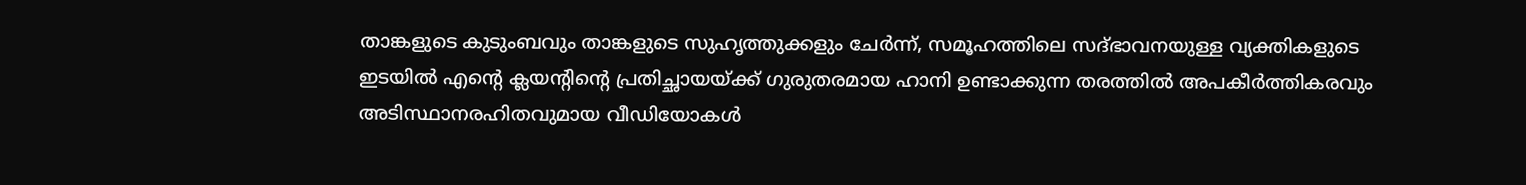താങ്കളുടെ കുടുംബവും താങ്കളുടെ സുഹൃത്തുക്കളും ചേർന്ന്, സമൂഹത്തിലെ സദ്ഭാവനയുള്ള വ്യക്തികളുടെ ഇടയിൽ എന്റെ ക്ലയന്റിന്റെ പ്രതിച്ഛായയ്ക്ക് ഗുരുതരമായ ഹാനി ഉണ്ടാക്കുന്ന തരത്തിൽ അപകീർത്തികരവും അടിസ്ഥാനരഹിതവുമായ വീഡിയോകൾ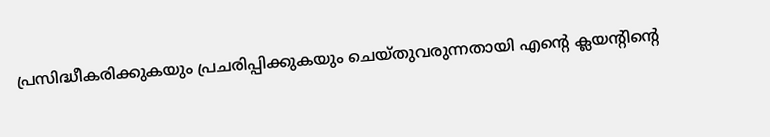പ്രസിദ്ധീകരിക്കുകയും പ്രചരിപ്പിക്കുകയും ചെയ്തുവരുന്നതായി എന്റെ ക്ലയന്റിന്റെ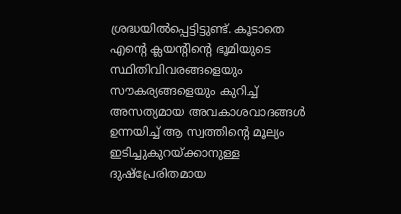ശ്രദ്ധയിൽപ്പെട്ടിട്ടുണ്ട്. കൂടാതെ എന്റെ ക്ലയന്റിന്റെ ഭൂമിയുടെ സ്ഥിതിവിവരങ്ങളെയും സൗകര്യങ്ങളെയും കുറിച്ച് അസത്യമായ അവകാശവാദങ്ങൾ ഉന്നയിച്ച് ആ സ്വത്തിന്റെ മൂല്യം ഇടിച്ചുകുറയ്ക്കാനുള്ള ദുഷ്പ്രേരിതമായ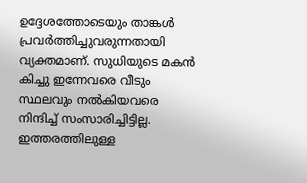ഉദ്ദേശത്തോടെയും താങ്കൾ പ്രവർത്തിച്ചുവരുന്നതായി വ്യക്തമാണ്. സുധിയുടെ മകൻ കിച്ചു ഇന്നേവരെ വീടും സ്ഥലവും നൽകിയവരെ നിന്ദിച്ച് സംസാരിച്ചിട്ടില്ല.
ഇത്തരത്തിലുള്ള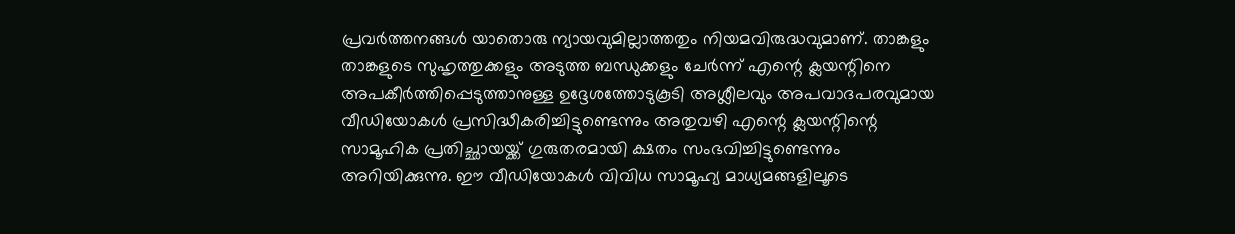പ്രവർത്തനങ്ങൾ യാതൊരു ന്യായവുമില്ലാത്തതും നിയമവിരുദ്ധവുമാണ്. താങ്കളും താങ്കളുടെ സുഹൃത്തുക്കളും അടുത്ത ബന്ധുക്കളും ചേർന്ന് എന്റെ ക്ലയന്റിനെ അപകീർത്തിപ്പെടുത്താനുള്ള ഉദ്ദേശത്തോടുകൂടി അശ്ലീലവും അപവാദപരവുമായ വീഡിയോകൾ പ്രസിദ്ധീകരിച്ചിട്ടുണ്ടെന്നും അതുവഴി എന്റെ ക്ലയന്റിന്റെ സാമൂഹിക പ്രതിച്ഛായയ്ക്ക് ഗുരുതരമായി ക്ഷതം സംഭവിച്ചിട്ടുണ്ടെന്നും അറിയിക്കുന്നു. ഈ വീഡിയോകൾ വിവിധ സാമൂഹ്യ മാധ്യമങ്ങളിലൂടെ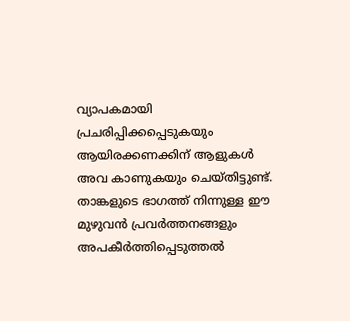വ്യാപകമായി പ്രചരിപ്പിക്കപ്പെടുകയും ആയിരക്കണക്കിന് ആളുകൾ അവ കാണുകയും ചെയ്തിട്ടുണ്ട്.
താങ്കളുടെ ഭാഗത്ത് നിന്നുള്ള ഈ മുഴുവൻ പ്രവർത്തനങ്ങളും അപകീർത്തിപ്പെടുത്തൽ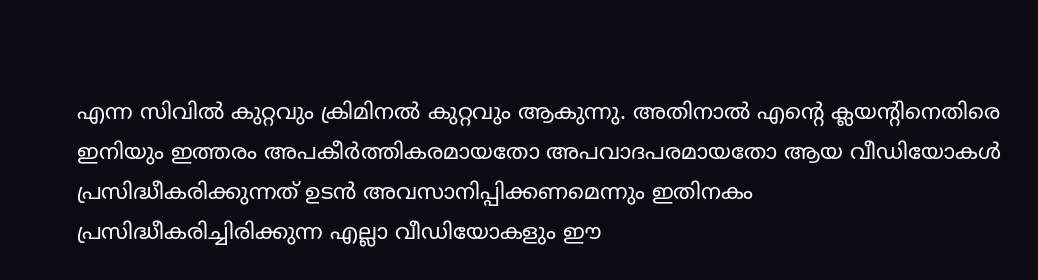എന്ന സിവിൽ കുറ്റവും ക്രിമിനൽ കുറ്റവും ആകുന്നു. അതിനാൽ എന്റെ ക്ലയന്റിനെതിരെ ഇനിയും ഇത്തരം അപകീർത്തികരമായതോ അപവാദപരമായതോ ആയ വീഡിയോകൾ പ്രസിദ്ധീകരിക്കുന്നത് ഉടൻ അവസാനിപ്പിക്കണമെന്നും ഇതിനകം പ്രസിദ്ധീകരിച്ചിരിക്കുന്ന എല്ലാ വീഡിയോകളും ഈ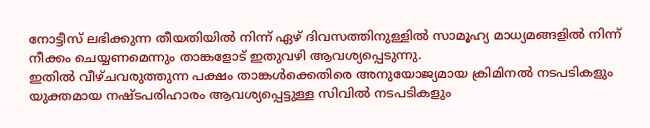നോട്ടീസ് ലഭിക്കുന്ന തീയതിയിൽ നിന്ന് ഏഴ് ദിവസത്തിനുള്ളിൽ സാമൂഹ്യ മാധ്യമങ്ങളിൽ നിന്ന് നീക്കം ചെയ്യണമെന്നും താങ്കളോട് ഇതുവഴി ആവശ്യപ്പെടുന്നു.
ഇതിൽ വീഴ്ചവരുത്തുന്ന പക്ഷം താങ്കൾക്കെതിരെ അനുയോജ്യമായ ക്രിമിനൽ നടപടികളും യുക്തമായ നഷ്ടപരിഹാരം ആവശ്യപ്പെട്ടുള്ള സിവിൽ നടപടികളും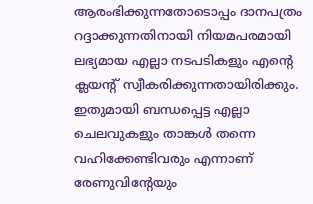ആരംഭിക്കുന്നതോടൊപ്പം ദാനപത്രം റദ്ദാക്കുന്നതിനായി നിയമപരമായി ലഭ്യമായ എല്ലാ നടപടികളും എന്റെ ക്ലയന്റ് സ്വീകരിക്കുന്നതായിരിക്കും. ഇതുമായി ബന്ധപ്പെട്ട എല്ലാ ചെലവുകളും താങ്കൾ തന്നെ വഹിക്കേണ്ടിവരും എന്നാണ് രേണുവിന്റേയും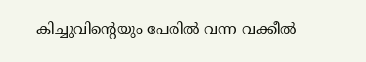കിച്ചുവിന്റെയും പേരിൽ വന്ന വക്കീൽ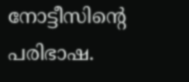നോട്ടീസിന്റെ പരിഭാഷ.